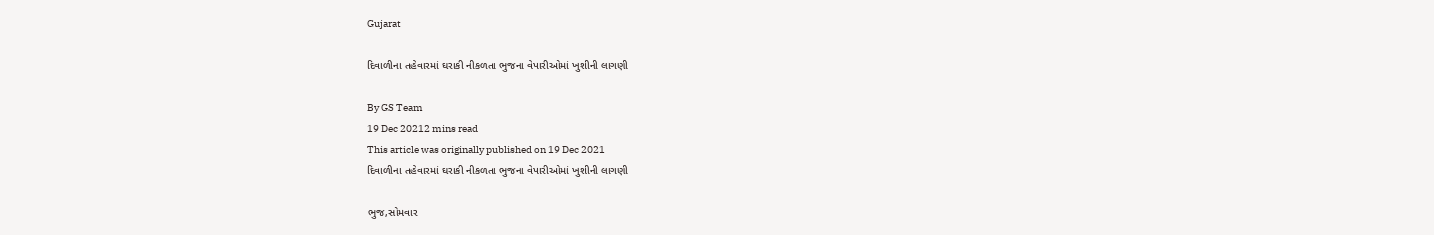Gujarat

દિવાળીના તહેવારમાં ઘરાકી નીકળતા ભુજના વેપારીઓમાં ખુશીની લાગણી

By GS Team
19 Dec 20212 mins read
This article was originally published on 19 Dec 2021
દિવાળીના તહેવારમાં ઘરાકી નીકળતા ભુજના વેપારીઓમાં ખુશીની લાગણી

ભુજ,સોમવાર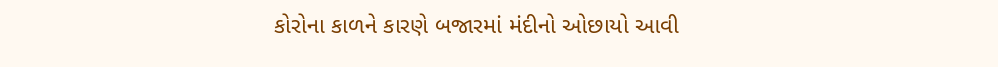કોરોના કાળને કારણે બજારમાં મંદીનો ઓછાયો આવી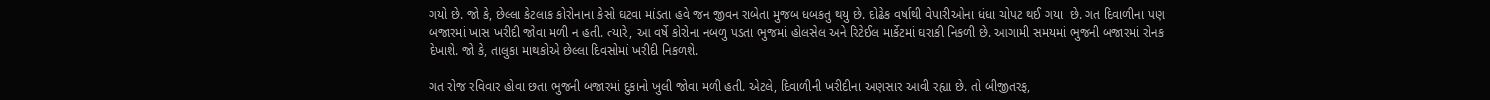ગયો છે. જો કે, છેલ્લા કેટલાક કોરોનાના કેસો ઘટવા માંડતા હવે જન જીવન રાબેતા મુજબ ધબકતુ થયુ છે. દોઢેક વર્ષાથી વેપારીઓના ધંધા ચોપટ થઈ ગયા  છે. ગત દિવાળીના પણ બજારમાં ખાસ ખરીદી જોવા મળી ન હતી. ત્યારે, આ વર્ષે કોરોના નબળુ પડતા ભુજમાં હોલસેલ અને રિટેઈલ માર્કેટમાં ઘરાકી નિકળી છે. આગામી સમયમાં ભુજની બજારમાં રોનક દેખાશે. જો કે, તાલુકા માથકોએ છેલ્લા દિવસોમાં ખરીદી નિકળશે.

ગત રોજ રવિવાર હોવા છતા ભુજની બજારમાં દુકાનો ખુલી જોવા મળી હતી. એટલે, દિવાળીની ખરીદીના અણસાર આવી રહ્યા છે. તો બીજીતરફ,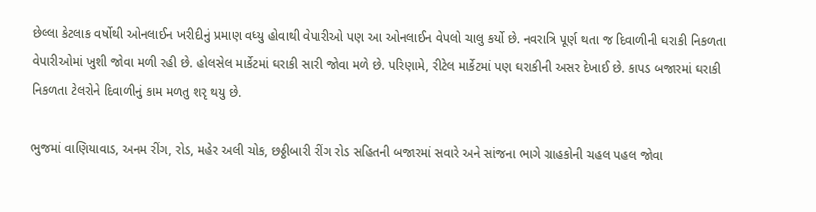છેલ્લા કેટલાક વર્ષોથી ઓનલાઈન ખરીદીનું પ્રમાણ વધ્યુ હોવાથી વેપારીઓ પણ આ ઓનલાઈન વેપલો ચાલુ કર્યો છે. નવરાત્રિ પૂર્ણ થતા જ દિવાળીની ઘરાકી નિકળતા વેપારીઓમાં ખુશી જોવા મળી રહી છે. હોલસેલ માર્કેટમાં ઘરાકી સારી જોવા મળે છે. પરિણામે, રીટેલ માર્કેટમાં પણ ઘરાકીની અસર દેખાઈ છે. કાપડ બજારમાં ઘરાકી નિકળતા ટેલરોને દિવાળીનું કામ મળતુ શરૃ થયુ છે.

ભુજમાં વાણિયાવાડ, અનમ રીંગ, રોડ, મહેર અલી ચોક, છઠ્ઠીબારી રીંગ રોડ સહિતની બજારમાં સવારે અને સાંજના ભાગે ગ્રાહકોની ચહલ પહલ જોવા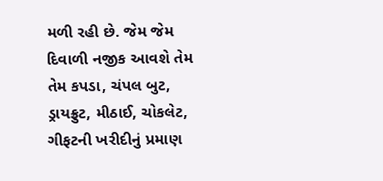મળી રહી છે. જેમ જેમ દિવાળી નજીક આવશે તેમ તેમ કપડા, ચંપલ બુટ, ડ્રાયફ્રુટ, મીઠાઈ, ચોકલેટ, ગીફટની ખરીદીનું પ્રમાણ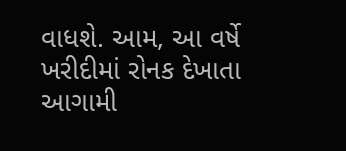વાધશે. આમ, આ વર્ષે ખરીદીમાં રોનક દેખાતા આગામી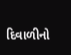દિવાળીનો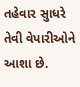તહેવાર સુાધરે તેવી વેપારીઓને આશા છે.